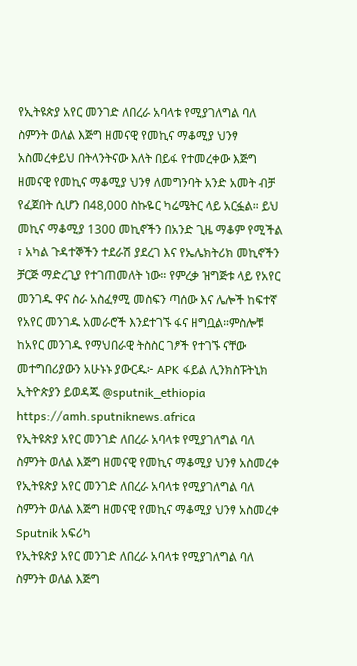የኢትዩጵያ አየር መንገድ ለበረራ አባላቱ የሚያገለግል ባለ ስምንት ወለል እጅግ ዘመናዊ የመኪና ማቆሚያ ህንፃ አስመረቀይህ በትላንትናው እለት በይፋ የተመረቀው እጅግ ዘመናዊ የመኪና ማቆሚያ ህንፃ ለመግንባት አንድ አመት ብቻ የፈጀበት ሲሆን በ48,000 ስኩዬር ካሬሜትር ላይ አርፏል። ይህ መኪና ማቆሚያ 1300 መኪኖችን በአንድ ጊዜ ማቆም የሚችል ፣ አካል ጉዳተኞችን ተደራሽ ያደረገ እና የኤሌክትሪክ መኪኖችን ቻርጅ ማድረጊያ የተገጠመለት ነው። የምረቃ ዝግጅቱ ላይ የአየር መንገዱ ዋና ስራ አስፈፃሚ መስፍን ጣሰው እና ሌሎች ከፍተኛ የአየር መንገዱ አመራሮች እንደተገኙ ፋና ዘግቧል።ምስሎቹ ከአየር መንገዱ የማህበራዊ ትስስር ገፆች የተገኙ ናቸው መተግበሪያውን አሁኑኑ ያውርዱ፦ APK ፋይል ሊንክስፑትኒክ ኢትዮጵያን ይወዳጁ @sputnik_ethiopia
https://amh.sputniknews.africa
የኢትዩጵያ አየር መንገድ ለበረራ አባላቱ የሚያገለግል ባለ ስምንት ወለል እጅግ ዘመናዊ የመኪና ማቆሚያ ህንፃ አስመረቀ
የኢትዩጵያ አየር መንገድ ለበረራ አባላቱ የሚያገለግል ባለ ስምንት ወለል እጅግ ዘመናዊ የመኪና ማቆሚያ ህንፃ አስመረቀ
Sputnik አፍሪካ
የኢትዩጵያ አየር መንገድ ለበረራ አባላቱ የሚያገለግል ባለ ስምንት ወለል እጅግ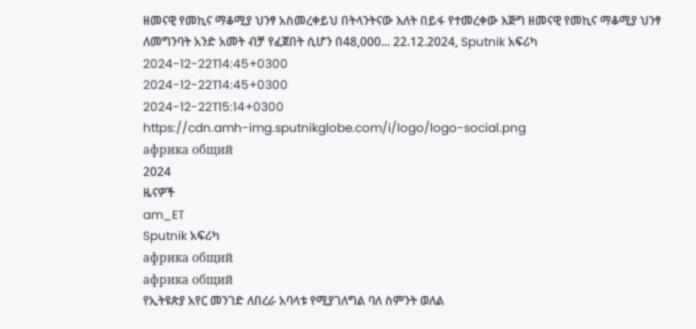ዘመናዊ የመኪና ማቆሚያ ህንፃ አስመረቀይህ በትላንትናው እለት በይፋ የተመረቀው እጅግ ዘመናዊ የመኪና ማቆሚያ ህንፃ ለመግንባት አንድ አመት ብቻ የፈጀበት ሲሆን በ48,000... 22.12.2024, Sputnik አፍሪካ
2024-12-22T14:45+0300
2024-12-22T14:45+0300
2024-12-22T15:14+0300
https://cdn.amh-img.sputnikglobe.com/i/logo/logo-social.png
африка общий
2024
ዜናዎች
am_ET
Sputnik አፍሪካ
африка общий
африка общий
የኢትዩጵያ አየር መንገድ ለበረራ አባላቱ የሚያገለግል ባለ ስምንት ወለል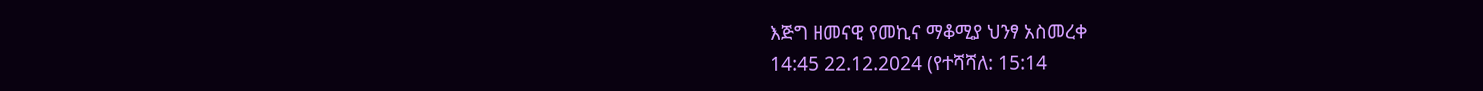እጅግ ዘመናዊ የመኪና ማቆሚያ ህንፃ አስመረቀ
14:45 22.12.2024 (የተሻሻለ: 15:14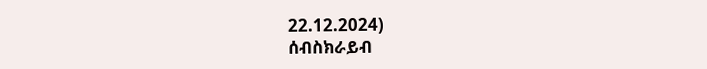22.12.2024)
ሰብስክራይብ